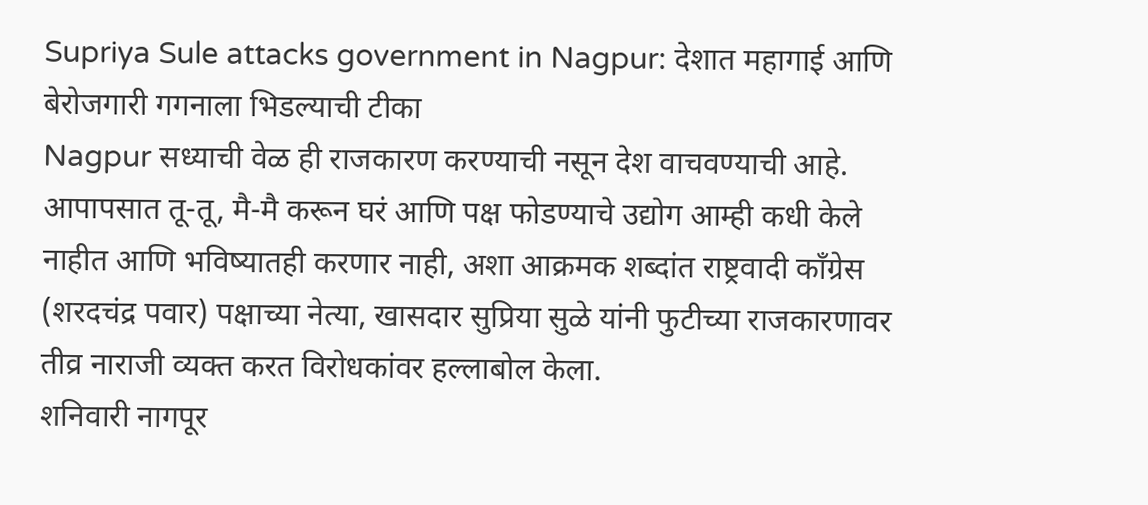Supriya Sule attacks government in Nagpur: देशात महागाई आणि बेरोजगारी गगनाला भिडल्याची टीका
Nagpur सध्याची वेळ ही राजकारण करण्याची नसून देश वाचवण्याची आहे. आपापसात तू-तू, मै-मै करून घरं आणि पक्ष फोडण्याचे उद्योग आम्ही कधी केले नाहीत आणि भविष्यातही करणार नाही, अशा आक्रमक शब्दांत राष्ट्रवादी काँग्रेस (शरदचंद्र पवार) पक्षाच्या नेत्या, खासदार सुप्रिया सुळे यांनी फुटीच्या राजकारणावर तीव्र नाराजी व्यक्त करत विरोधकांवर हल्लाबोल केला.
शनिवारी नागपूर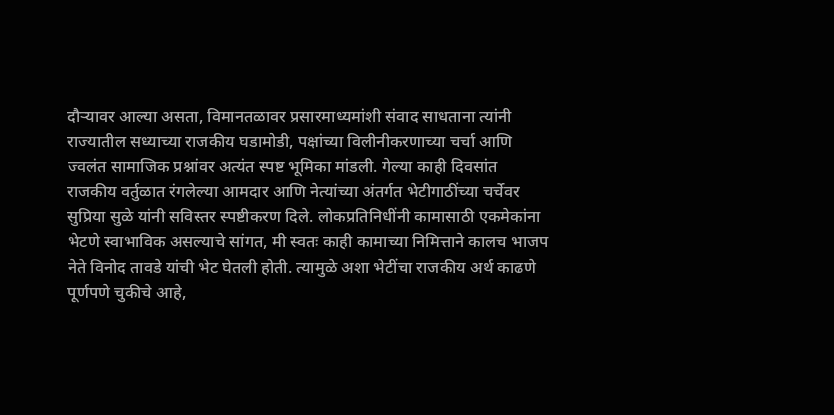दौऱ्यावर आल्या असता, विमानतळावर प्रसारमाध्यमांशी संवाद साधताना त्यांनी राज्यातील सध्याच्या राजकीय घडामोडी, पक्षांच्या विलीनीकरणाच्या चर्चा आणि ज्वलंत सामाजिक प्रश्नांवर अत्यंत स्पष्ट भूमिका मांडली. गेल्या काही दिवसांत राजकीय वर्तुळात रंगलेल्या आमदार आणि नेत्यांच्या अंतर्गत भेटीगाठींच्या चर्चेवर सुप्रिया सुळे यांनी सविस्तर स्पष्टीकरण दिले. लोकप्रतिनिधींनी कामासाठी एकमेकांना भेटणे स्वाभाविक असल्याचे सांगत, मी स्वतः काही कामाच्या निमित्ताने कालच भाजप नेते विनोद तावडे यांची भेट घेतली होती. त्यामुळे अशा भेटींचा राजकीय अर्थ काढणे पूर्णपणे चुकीचे आहे,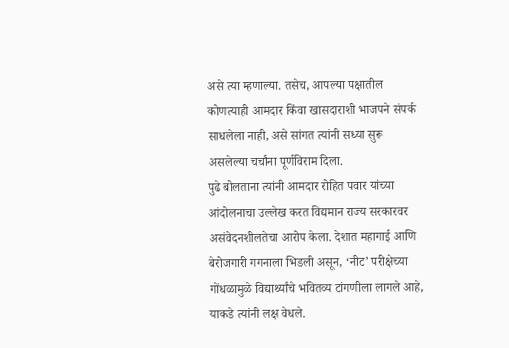असे त्या म्हणाल्या. तसेच, आपल्या पक्षातील कोणत्याही आमदार किंवा खासदाराशी भाजपने संपर्क साधलेला नाही, असे सांगत त्यांनी सध्या सुरू असलेल्या चर्चांना पूर्णविराम दिला.
पुढे बोलताना त्यांनी आमदार रोहित पवार यांच्या आंदोलनाचा उल्लेख करत विद्यमान राज्य सरकारवर असंवेदनशीलतेचा आरोप केला. देशात महागाई आणि बेरोजगारी गगनाला भिडली असून, ‘नीट’ परीक्षेच्या गोंधळामुळे विद्यार्थ्यांचे भवितव्य टांगणीला लागले आहे, याकडे त्यांनी लक्ष वेधले.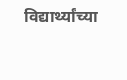विद्यार्थ्यांच्या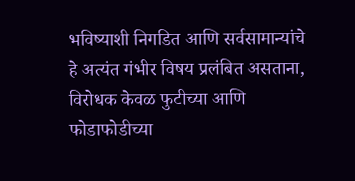भविष्याशी निगडित आणि सर्वसामान्यांचे हे अत्यंत गंभीर विषय प्रलंबित असताना, विरोधक केवळ फुटीच्या आणि फोडाफोडीच्या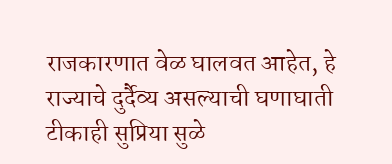राजकारणात वेळ घालवत आहेत, हे राज्याचे दुर्दैव्य असल्याची घणाघाती टीकाही सुप्रिया सुळे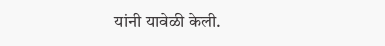यांनी यावेळी केली.